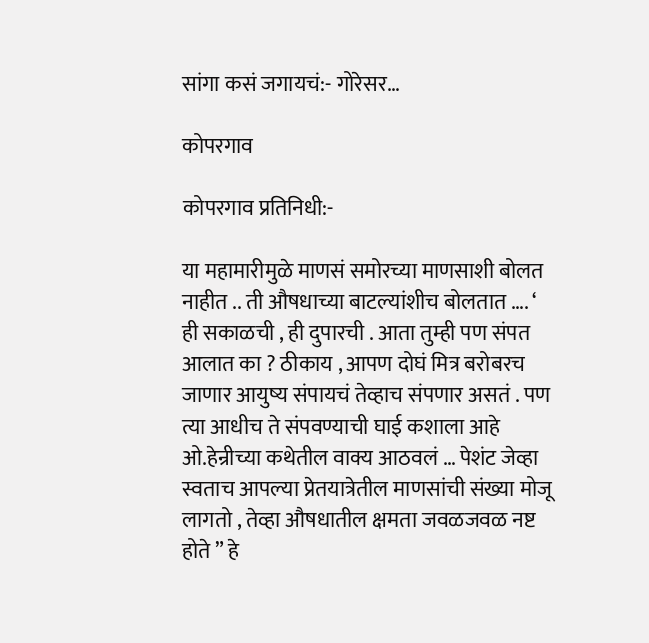सांगा कसं जगायचं:- गोरेसर…

कोपरगाव

कोपरगाव प्रतिनिधी:-

या महामारीमुळे माणसं समोरच्या माणसाशी बोलत नाहीत .. ती औषधाच्या बाटल्यांशीच बोलतात …. ‘ ही सकाळची , ही दुपारची . आता तुम्ही पण संपत आलात का ? ठीकाय , आपण दोघं मित्र बरोबरच जाणार आयुष्य संपायचं तेव्हाच संपणार असतं . पण त्या आधीच ते संपवण्याची घाई कशाला आहे
ओ.हेन्रीच्या कथेतील वाक्य आठवलं … पेशंट जेव्हा स्वताच आपल्या प्रेतयात्रेतील माणसांची संख्या मोजू लागतो , तेव्हा औषधातील क्षमता जवळजवळ नष्ट होते ” हे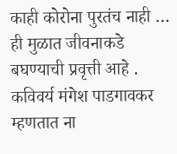काही कोरोना पुरतंच नाही … ही मुळात जीवनाकडे बघण्याची प्रवृत्ती आहे . कविवर्य मंगेश पाडगावकर म्हणतात ना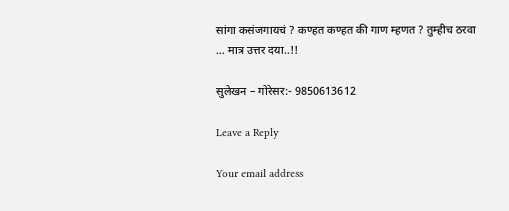सांगा कसंजगायचं ? कण्हत कण्हत की गाण म्हणत ? तुम्हीच ठरवा … मात्र उत्तर दया..!!

सुलेखन – गोरेसर:- 9850613612

Leave a Reply

Your email address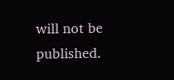will not be published.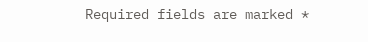Required fields are marked *